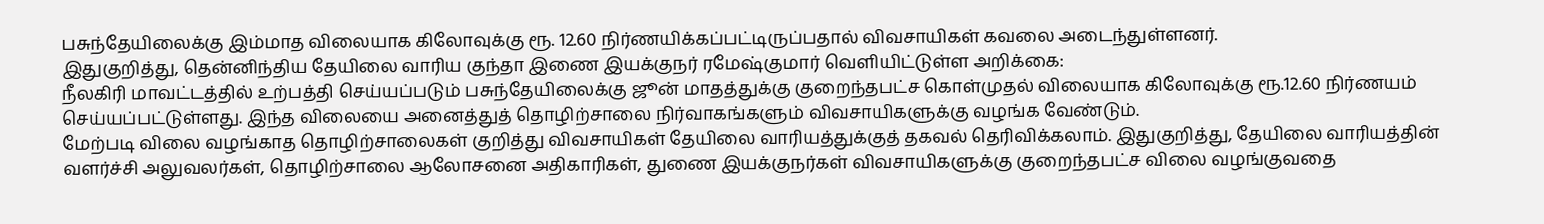பசுந்தேயிலைக்கு இம்மாத விலையாக கிலோவுக்கு ரூ. 12.60 நிர்ணயிக்கப்பட்டிருப்பதால் விவசாயிகள் கவலை அடைந்துள்ளனர்.
இதுகுறித்து, தென்னிந்திய தேயிலை வாரிய குந்தா இணை இயக்குநர் ரமேஷ்குமார் வெளியிட்டுள்ள அறிக்கை:
நீலகிரி மாவட்டத்தில் உற்பத்தி செய்யப்படும் பசுந்தேயிலைக்கு ஜூன் மாதத்துக்கு குறைந்தபட்ச கொள்முதல் விலையாக கிலோவுக்கு ரூ.12.60 நிர்ணயம் செய்யப்பட்டுள்ளது. இந்த விலையை அனைத்துத் தொழிற்சாலை நிர்வாகங்களும் விவசாயிகளுக்கு வழங்க வேண்டும்.
மேற்படி விலை வழங்காத தொழிற்சாலைகள் குறித்து விவசாயிகள் தேயிலை வாரியத்துக்குத் தகவல் தெரிவிக்கலாம். இதுகுறித்து, தேயிலை வாரியத்தின் வளர்ச்சி அலுவலர்கள், தொழிற்சாலை ஆலோசனை அதிகாரிகள், துணை இயக்குநர்கள் விவசாயிகளுக்கு குறைந்தபட்ச விலை வழங்குவதை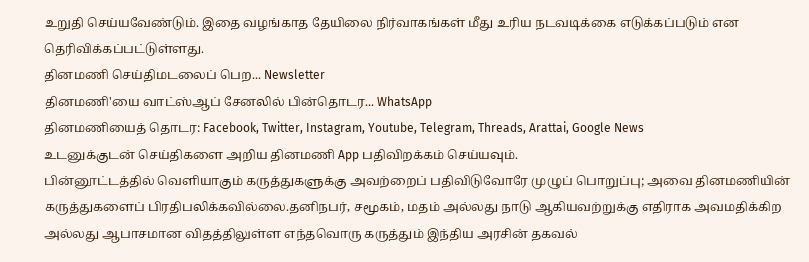உறுதி செய்யவேண்டும். இதை வழங்காத தேயிலை நிர்வாகங்கள் மீது உரிய நடவடிக்கை எடுக்கப்படும் என தெரிவிக்கப்பட்டுள்ளது.
தினமணி செய்திமடலைப் பெற... Newsletter
தினமணி'யை வாட்ஸ்ஆப் சேனலில் பின்தொடர... WhatsApp
தினமணியைத் தொடர: Facebook, Twitter, Instagram, Youtube, Telegram, Threads, Arattai, Google News
உடனுக்குடன் செய்திகளை அறிய தினமணி App பதிவிறக்கம் செய்யவும்.
பின்னூட்டத்தில் வெளியாகும் கருத்துகளுக்கு அவற்றைப் பதிவிடுவோரே முழுப் பொறுப்பு; அவை தினமணியின் கருத்துகளைப் பிரதிபலிக்கவில்லை.தனிநபர், சமூகம், மதம் அல்லது நாடு ஆகியவற்றுக்கு எதிராக அவமதிக்கிற அல்லது ஆபாசமான விதத்திலுள்ள எந்தவொரு கருத்தும் இந்திய அரசின் தகவல்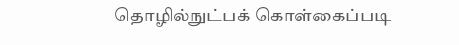தொழில்நுட்பக் கொள்கைப்படி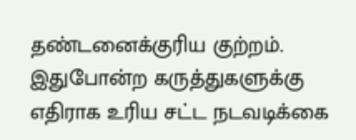தண்டனைக்குரிய குற்றம். இதுபோன்ற கருத்துகளுக்கு எதிராக உரிய சட்ட நடவடிக்கை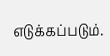எடுக்கப்படும்.